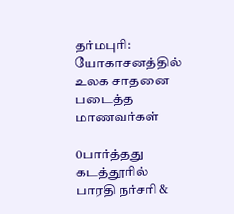தர்மபுரி: யோகாசனத்தில் உலக சாதனை படைத்த மாணவர்கள்

0பார்த்தது
கடத்தூரில் பாரதி நர்சரி &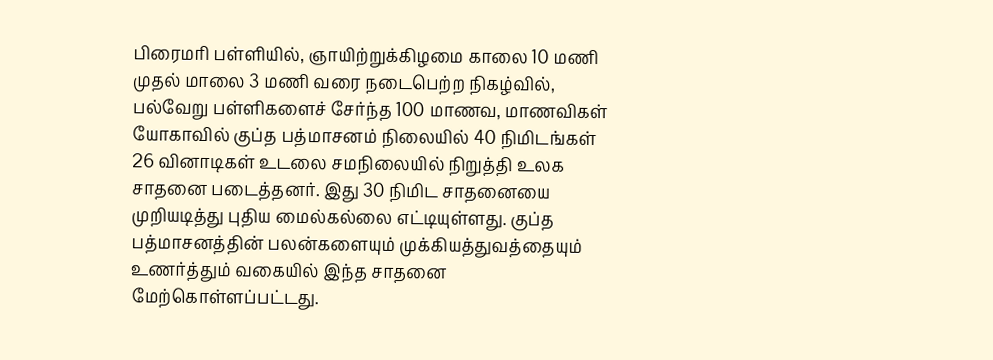பிரைமரி பள்ளியில், ஞாயிற்றுக்கிழமை காலை 10 மணி முதல் மாலை 3 மணி வரை நடைபெற்ற நிகழ்வில், பல்வேறு பள்ளிகளைச் சேர்ந்த 100 மாணவ, மாணவிகள் யோகாவில் குப்த பத்மாசனம் நிலையில் 40 நிமிடங்கள் 26 வினாடிகள் உடலை சமநிலையில் நிறுத்தி உலக சாதனை படைத்தனர். இது 30 நிமிட சாதனையை முறியடித்து புதிய மைல்கல்லை எட்டியுள்ளது. குப்த பத்மாசனத்தின் பலன்களையும் முக்கியத்துவத்தையும் உணர்த்தும் வகையில் இந்த சாதனை மேற்கொள்ளப்பட்டது.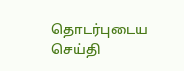தொடர்புடைய செய்தி